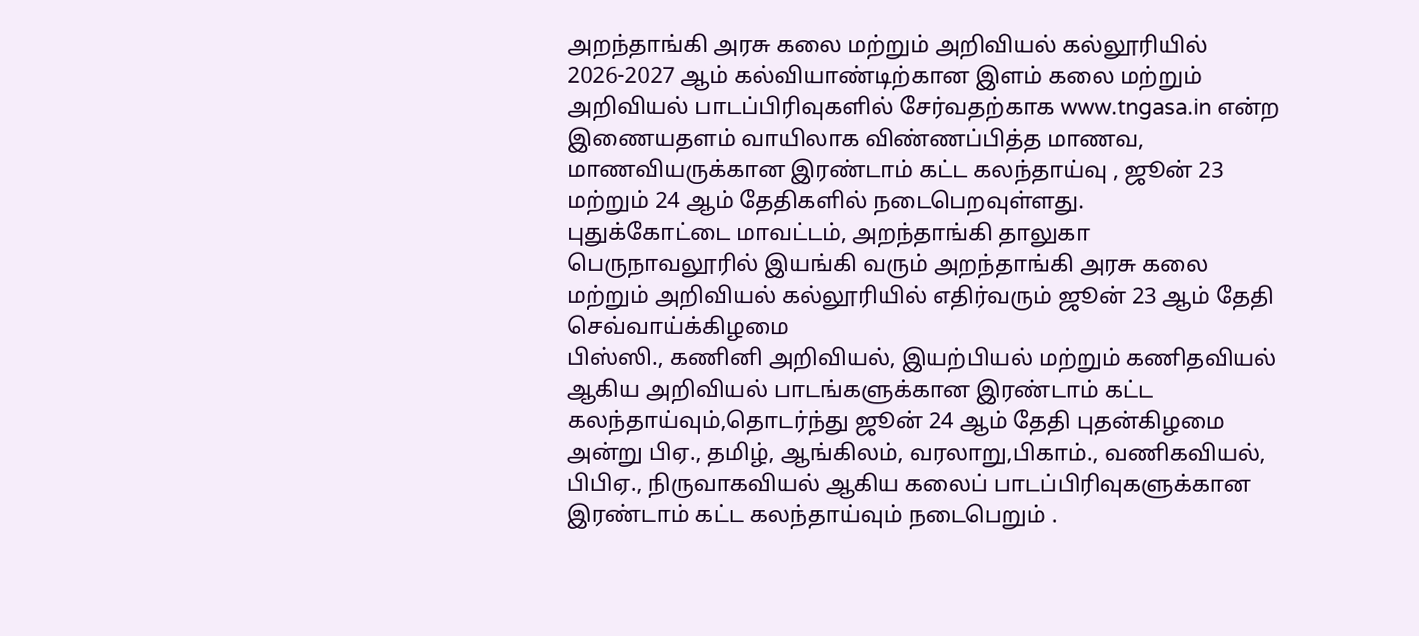அறந்தாங்கி அரசு கலை மற்றும் அறிவியல் கல்லூரியில் 2026-2027 ஆம் கல்வியாண்டிற்கான இளம் கலை மற்றும் அறிவியல் பாடப்பிரிவுகளில் சேர்வதற்காக www.tngasa.in என்ற இணையதளம் வாயிலாக விண்ணப்பித்த மாணவ, மாணவியருக்கான இரண்டாம் கட்ட கலந்தாய்வு , ஜூன் 23 மற்றும் 24 ஆம் தேதிகளில் நடைபெறவுள்ளது.
புதுக்கோட்டை மாவட்டம், அறந்தாங்கி தாலுகா பெருநாவலூரில் இயங்கி வரும் அறந்தாங்கி அரசு கலை மற்றும் அறிவியல் கல்லூரியில் எதிர்வரும் ஜூன் 23 ஆம் தேதி செவ்வாய்க்கிழமை
பிஸ்ஸி., கணினி அறிவியல், இயற்பியல் மற்றும் கணிதவியல் ஆகிய அறிவியல் பாடங்களுக்கான இரண்டாம் கட்ட கலந்தாய்வும்,தொடர்ந்து ஜூன் 24 ஆம் தேதி புதன்கிழமை அன்று பிஏ., தமிழ், ஆங்கிலம், வரலாறு,பிகாம்., வணிகவியல், பிபிஏ., நிருவாகவியல் ஆகிய கலைப் பாடப்பிரிவுகளுக்கான இரண்டாம் கட்ட கலந்தாய்வும் நடைபெறும் .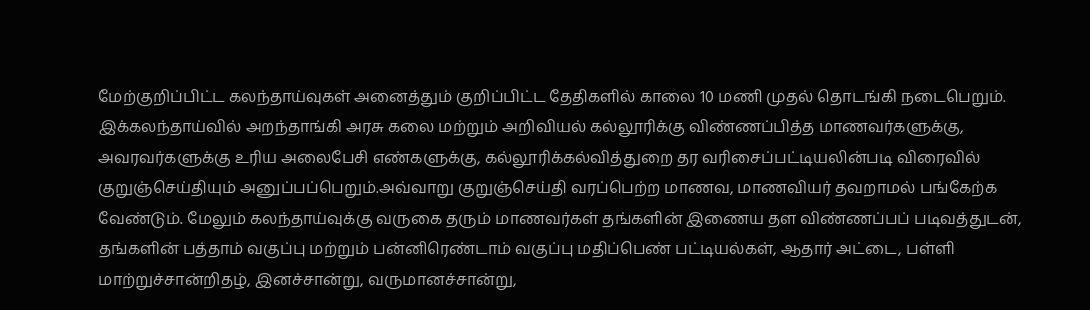மேற்குறிப்பிட்ட கலந்தாய்வுகள் அனைத்தும் குறிப்பிட்ட தேதிகளில் காலை 10 மணி முதல் தொடங்கி நடைபெறும். இக்கலந்தாய்வில் அறந்தாங்கி அரசு கலை மற்றும் அறிவியல் கல்லூரிக்கு விண்ணப்பித்த மாணவர்களுக்கு, அவரவர்களுக்கு உரிய அலைபேசி எண்களுக்கு, கல்லூரிக்கல்வித்துறை தர வரிசைப்பட்டியலின்படி விரைவில் குறுஞ்செய்தியும் அனுப்பப்பெறும்.அவ்வாறு குறுஞ்செய்தி வரப்பெற்ற மாணவ, மாணவியர் தவறாமல் பங்கேற்க வேண்டும். மேலும் கலந்தாய்வுக்கு வருகை தரும் மாணவர்கள் தங்களின் இணைய தள விண்ணப்பப் படிவத்துடன், தங்களின் பத்தாம் வகுப்பு மற்றும் பன்னிரெண்டாம் வகுப்பு மதிப்பெண் பட்டியல்கள், ஆதார் அட்டை, பள்ளி மாற்றுச்சான்றிதழ், இனச்சான்று, வருமானச்சான்று,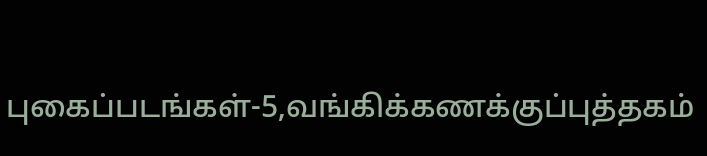புகைப்படங்கள்-5,வங்கிக்கணக்குப்புத்தகம்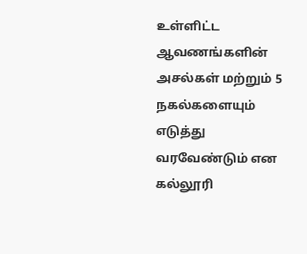உள்ளிட்ட ஆவணங்களின் அசல்கள் மற்றும் 5 நகல்களையும் எடுத்து வரவேண்டும் என கல்லூரி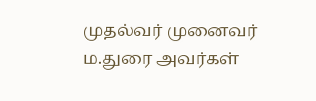முதல்வர் முனைவர் ம.துரை அவர்கள்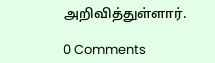அறிவித்துள்ளார்.

0 Comments